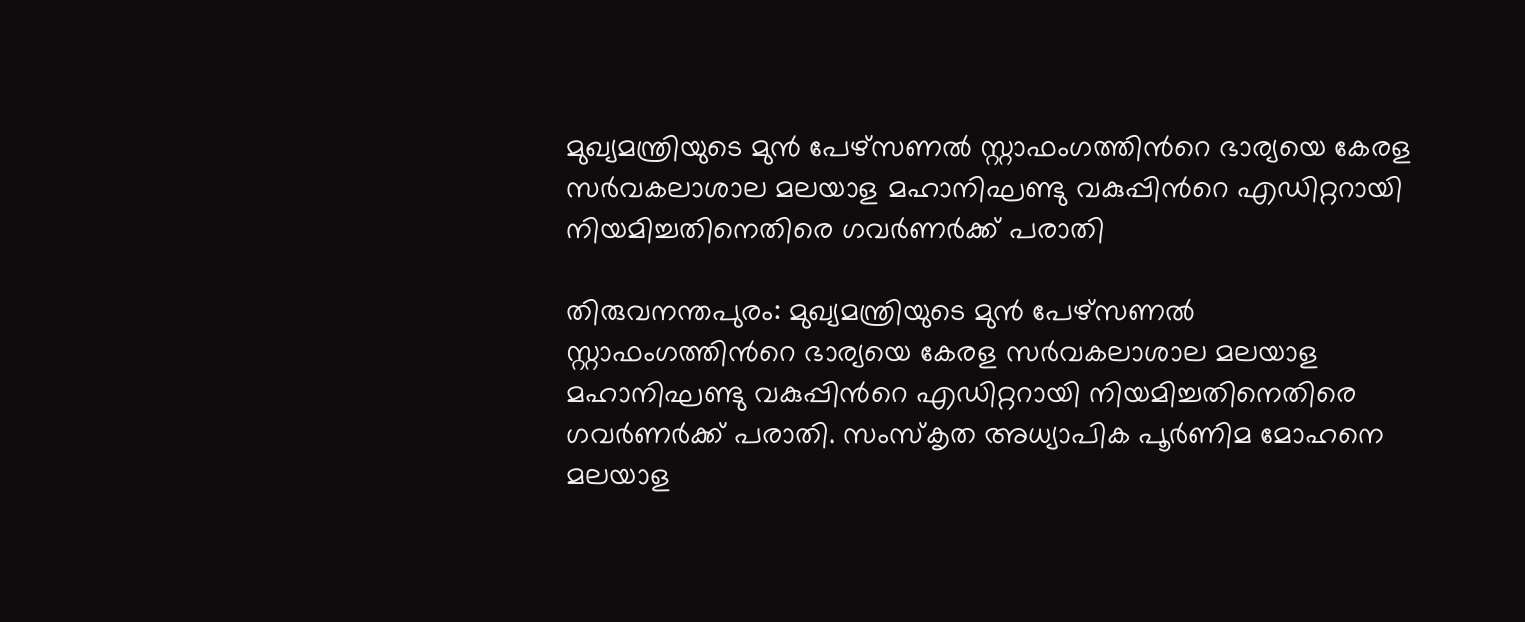മുഖ്യമന്ത്രിയുടെ മുൻ പേഴ്സണൽ സ്റ്റാഫംഗത്തിന്‍റെ ഭാര്യയെ കേരള സർവകലാശാല മലയാള മഹാനിഘണ്ടു വകുപ്പിന്‍റെ എഡിറ്ററായി നിയമിച്ചതിനെതിരെ ഗവർണർക്ക് പരാതി

തിരുവനന്തപുരം: മുഖ്യമന്ത്രിയുടെ മുൻ പേഴ്സണൽ സ്റ്റാഫംഗത്തിന്‍റെ ഭാര്യയെ കേരള സർവകലാശാല മലയാള മഹാനിഘണ്ടു വകുപ്പിന്‍റെ എഡിറ്ററായി നിയമിച്ചതിനെതിരെ ഗവർണർക്ക് പരാതി. സംസ്കൃത അധ്യാപിക പൂർണിമ മോഹനെ മലയാള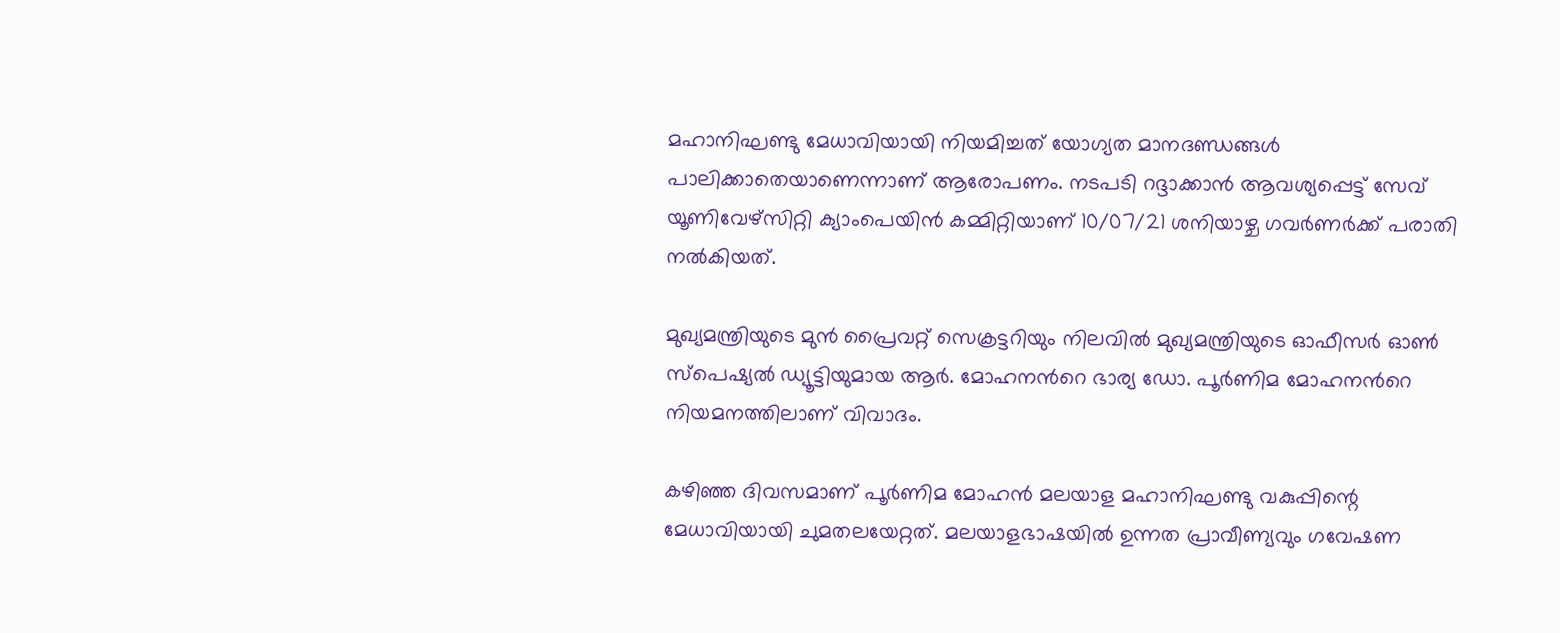മഹാനിഘണ്ടു മേധാവിയായി നിയമിച്ചത് യോഗ്യത മാനദണ്ഡങ്ങൾ പാലിക്കാതെയാണെന്നാണ് ആരോപണം. നടപടി റദ്ദാക്കാൻ ആവശ്യപ്പെട്ട് സേവ് യൂണിവേഴ്സിറ്റി ക്യാംപെയിൻ കമ്മിറ്റിയാണ് 10/07/21 ശനിയാഴ്ച ഗവർണർക്ക് പരാതി നൽകിയത്.

മുഖ്യമന്ത്രിയുടെ മുൻ പ്രൈവറ്റ് സെക്രട്ടറിയും നിലവിൽ മുഖ്യമന്ത്രിയുടെ ഓഫീസർ ഓൺ സ്പെഷ്യൽ ഡ്യൂട്ടിയുമായ ആർ. മോഹനന്‍റെ ഭാര്യ ഡോ. പൂർണിമ മോഹനന്‍റെ നിയമനത്തിലാണ് വിവാദം.

കഴിഞ്ഞ ദിവസമാണ് പൂർണിമ മോഹൻ മലയാള മഹാനിഘണ്ടു വകുപ്പിന്റെ മേധാവിയായി ചുമതലയേറ്റത്. മലയാളഭാഷയിൽ ഉന്നത പ്രാവീണ്യവും ഗവേഷണ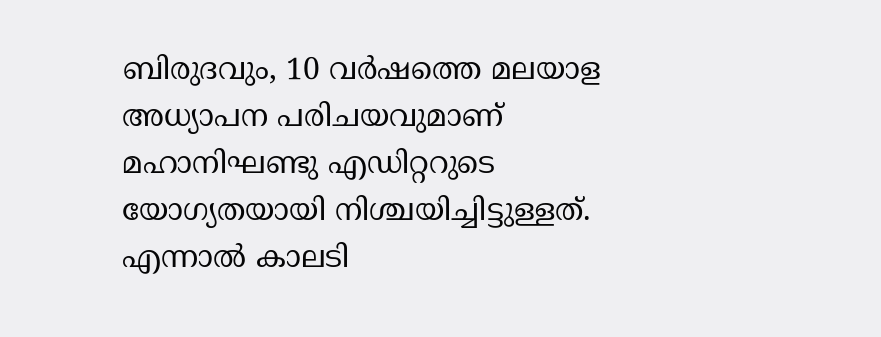ബിരുദവും, 10 വർഷത്തെ മലയാള അധ്യാപന പരിചയവുമാണ് മഹാനിഘണ്ടു എഡിറ്ററുടെ യോഗ്യതയായി നിശ്ചയിച്ചിട്ടുള്ളത്. എന്നാൽ കാലടി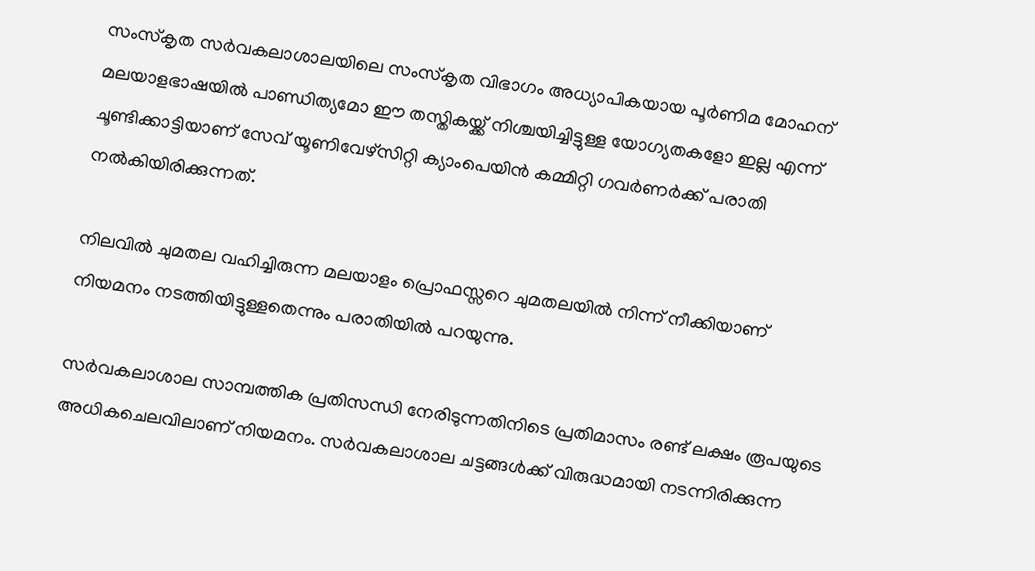സംസ്കൃത സർവകലാശാലയിലെ സംസ്കൃത വിഭാഗം അധ്യാപികയായ പൂർണിമ മോഹന് മലയാളഭാഷയിൽ പാണ്ഡിത്യമോ ഈ തസ്തികയ്ക്ക് നിശ്ചയിച്ചിട്ടുള്ള യോഗ്യതകളോ ഇല്ല എന്ന് ചൂണ്ടിക്കാട്ടിയാണ് സേവ് യൂണിവേഴ്സിറ്റി ക്യാംപെയിൻ കമ്മിറ്റി ഗവർണർക്ക് പരാതി നൽകിയിരിക്കുന്നത്.

നിലവിൽ ചുമതല വഹിച്ചിരുന്ന മലയാളം പ്രൊഫസ്സറെ ചുമതലയിൽ നിന്ന് നീക്കിയാണ് നിയമനം നടത്തിയിട്ടുള്ളതെന്നും പരാതിയിൽ പറയുന്നു.

സർവകലാശാല സാമ്പത്തിക പ്രതിസന്ധി നേരിടുന്നതിനിടെ പ്രതിമാസം രണ്ട് ലക്ഷം രൂപയുടെ അധികചെലവിലാണ് നിയമനം. സർവകലാശാല ചട്ടങ്ങൾക്ക് വിരുദ്ധമായി നടന്നിരിക്കുന്ന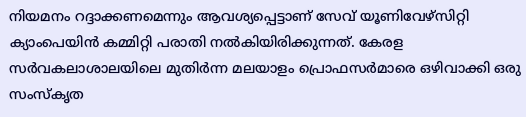നിയമനം റദ്ദാക്കണമെന്നും ആവശ്യപ്പെട്ടാണ് സേവ് യൂണിവേഴ്സിറ്റി ക്യാംപെയിൻ കമ്മിറ്റി പരാതി നൽകിയിരിക്കുന്നത്. കേരള സർവകലാശാലയിലെ മുതിർന്ന മലയാളം പ്രൊഫസർമാരെ ഒഴിവാക്കി ഒരു സംസ്കൃത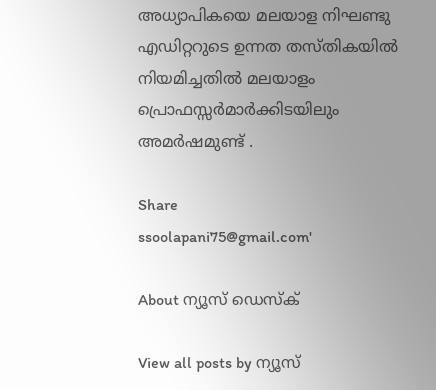അധ്യാപികയെ മലയാള നിഘണ്ടു എഡിറ്ററുടെ ഉന്നത തസ്തികയിൽ നിയമിച്ചതിൽ മലയാളം പ്രൊഫസ്സർമാർക്കിടയിലും അമർഷമുണ്ട് .

Share
ssoolapani75@gmail.com'

About ന്യൂസ് ഡെസ്ക്

View all posts by ന്യൂസ്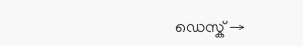ഡെസ്ക് →